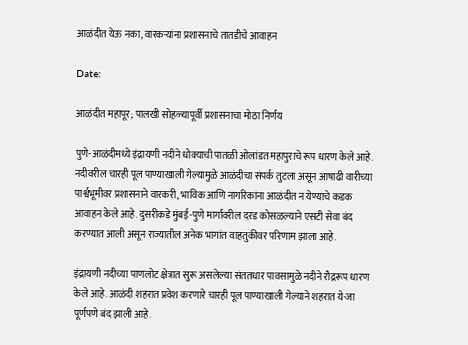आळंदीत येऊ नका, वारकऱ्यांना प्रशासनाचे तातडीचे आवाहन

Date:

आळंदीत महापूर; पालखी सोहळ्यापूर्वी प्रशासनाचा मोठा निर्णय

पुणे-आळंदीमध्ये इंद्रायणी नदीने धोक्याची पातळी ओलांडत महापुराचे रूप धारण केले आहे. नदीवरील चारही पूल पाण्याखाली गेल्यामुळे आळंदीचा संपर्क तुटला असून आषाढी वारीच्या पार्श्वभूमीवर प्रशासनाने वारकरी, भाविक आणि नागरिकांना आळंदीत न येण्याचे कडक आवाहन केले आहे. दुसरीकडे मुंबई-पुणे मार्गावरील दरड कोसळल्याने एसटी सेवा बंद करण्यात आली असून राज्यातील अनेक भागांत वाहतुकीवर परिणाम झाला आहे.

इंद्रायणी नदीच्या पाणलोट क्षेत्रात सुरू असलेल्या संततधार पावसामुळे नदीने रौद्ररूप धारण केले आहे. आळंदी शहरात प्रवेश करणारे चारही पूल पाण्याखाली गेल्याने शहरात ये-जा पूर्णपणे बंद झाली आहे.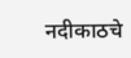नदीकाठचे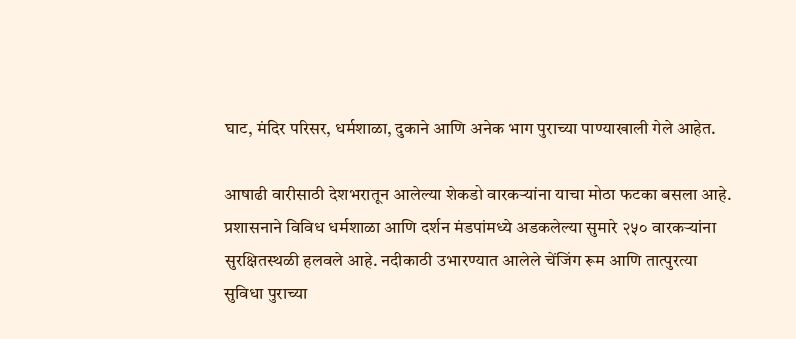घाट, मंदिर परिसर, धर्मशाळा, दुकाने आणि अनेक भाग पुराच्या पाण्याखाली गेले आहेत.

आषाढी वारीसाठी देशभरातून आलेल्या शेकडो वारकऱ्यांना याचा मोठा फटका बसला आहे. प्रशासनाने विविध धर्मशाळा आणि दर्शन मंडपांमध्ये अडकलेल्या सुमारे २५० वारकऱ्यांना सुरक्षितस्थळी हलवले आहे. नदीकाठी उभारण्यात आलेले चेंजिंग रूम आणि तात्पुरत्या सुविधा पुराच्या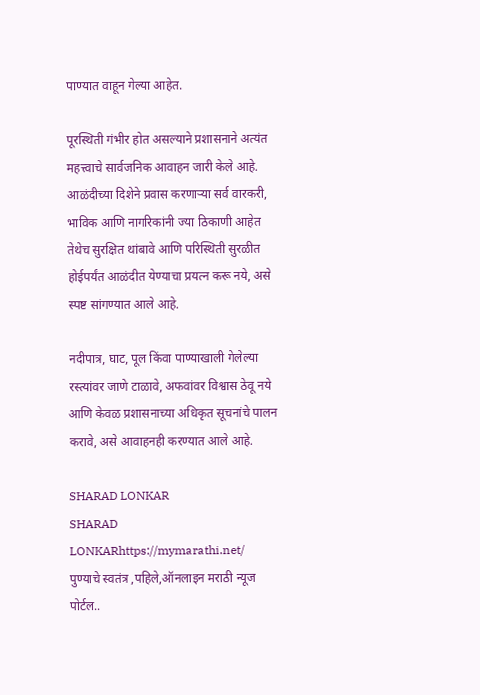पाण्यात वाहून गेल्या आहेत.

पूरस्थिती गंभीर होत असल्याने प्रशासनाने अत्यंत महत्त्वाचे सार्वजनिक आवाहन जारी केले आहे. आळंदीच्या दिशेने प्रवास करणाऱ्या सर्व वारकरी, भाविक आणि नागरिकांनी ज्या ठिकाणी आहेत तेथेच सुरक्षित थांबावे आणि परिस्थिती सुरळीत होईपर्यंत आळंदीत येण्याचा प्रयत्न करू नये, असे स्पष्ट सांगण्यात आले आहे.

नदीपात्र, घाट, पूल किंवा पाण्याखाली गेलेल्या रस्त्यांवर जाणे टाळावे, अफवांवर विश्वास ठेवू नये आणि केवळ प्रशासनाच्या अधिकृत सूचनांचे पालन करावे, असे आवाहनही करण्यात आले आहे.

SHARAD LONKAR
SHARAD LONKARhttps://mymarathi.net/
पुण्याचे स्वतंत्र ,पहिले,ऑनलाइन मराठी न्यूज पोर्टल..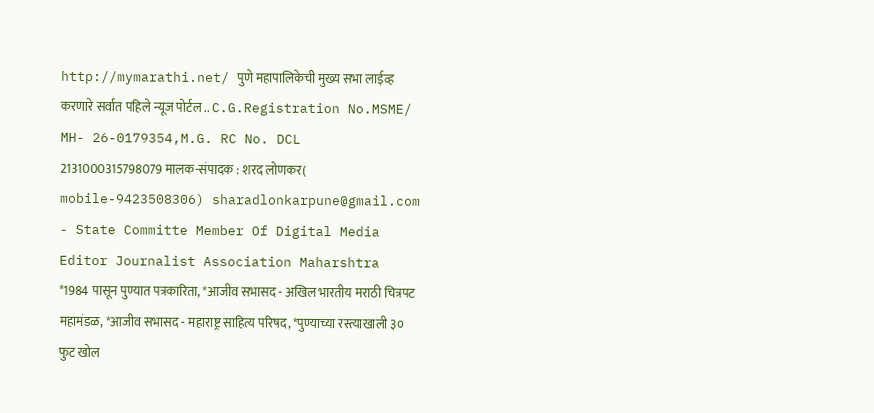http://mymarathi.net/ पुणे महापालिकेची मुख्य सभा लाईव्ह करणारे सर्वात पहिले न्यूज पोर्टल .. C.G.Registration No.MSME/ MH- 26-0179354,M.G. RC No. DCL 2131000315798079 मालक-संपादक : शरद लोणकर( mobile-9423508306) sharadlonkarpune@gmail.com - State Committe Member Of Digital Media Editor Journalist Association Maharshtra *1984 पासून पुण्यात पत्रकारिता, *आजीव सभासद - अखिल भारतीय मराठी चित्रपट महामंडळ, *आजीव सभासद - महाराष्ट्र साहित्य परिषद, *पुण्याच्या रस्त्याखाली ३० फुट खोल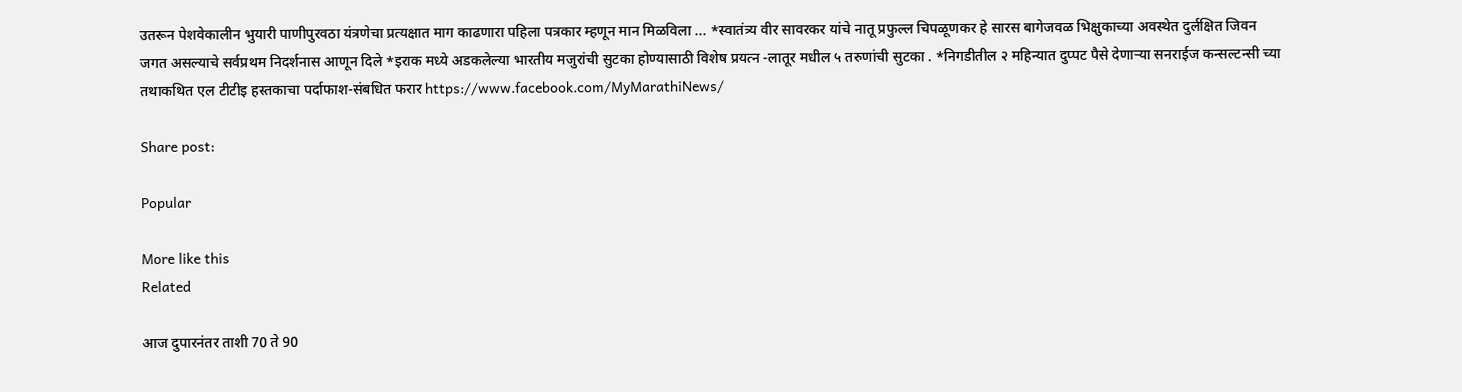उतरून पेशवेकालीन भुयारी पाणीपुरवठा यंत्रणेचा प्रत्यक्षात माग काढणारा पहिला पत्रकार म्हणून मान मिळविला ... *स्वातंत्र्य वीर सावरकर यांचे नातू प्रफुल्ल चिपळूणकर हे सारस बागेजवळ भिक्षुकाच्या अवस्थेत दुर्लक्षित जिवन जगत असल्याचे सर्वप्रथम निदर्शनास आणून दिले *इराक मध्ये अडकलेल्या भारतीय मजुरांची सुटका होण्यासाठी विशेष प्रयत्न -लातूर मधील ५ तरुणांची सुटका . *निगडीतील २ महिन्यात दुप्पट पैसे देणाऱ्या सनराईज कन्सल्टन्सी च्या तथाकथित एल टीटीइ हस्तकाचा पर्दाफाश-संबधित फरार https://www.facebook.com/MyMarathiNews/

Share post:

Popular

More like this
Related

आज दुपारनंतर ताशी 70 ते 90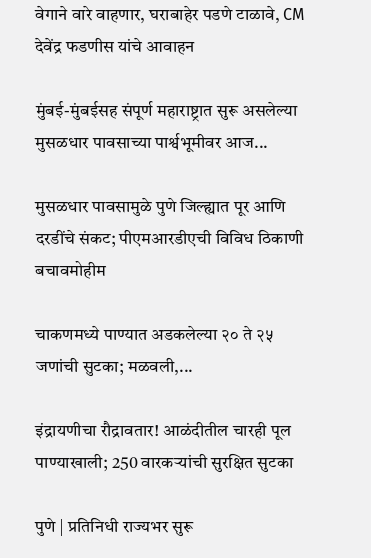वेगाने वारे वाहणार, घराबाहेर पडणे टाळावे, CM देवेंद्र फडणीस यांचे आवाहन

मुंबई-मुंबईसह संपूर्ण महाराष्ट्रात सुरू असलेल्या मुसळधार पावसाच्या पार्श्वभूमीवर आज...

मुसळधार पावसामुळे पुणे जिल्ह्यात पूर आणि दरडींचे संकट; पीएमआरडीएची विविध ठिकाणी बचावमोहीम

चाकणमध्ये पाण्यात अडकलेल्या २० ते २५ जणांची सुटका; मळवली,...

इंद्रायणीचा रौद्रावतार! आळंदीतील चारही पूल पाण्याखाली; 250 वारकऱ्यांची सुरक्षित सुटका

पुणे | प्रतिनिधी राज्यभर सुरू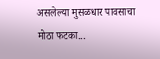असलेल्या मुसळधार पावसाचा मोठा फटका...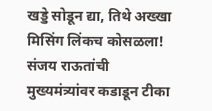खड्डे सोडून द्या, तिथे अख्खा मिसिंग लिंकच कोसळला! संजय राऊतांची मुख्यमंत्र्यांवर कडाडून टीका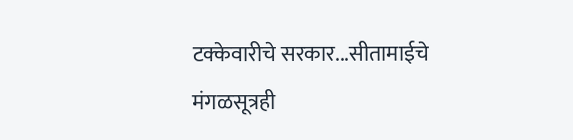टक्केवारीचे सरकार...सीतामाईचे मंगळसूत्रही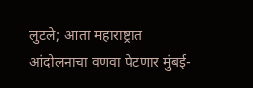लुटले; आता महाराष्ट्रात आंदोलनाचा वणवा पेटणार मुंबई-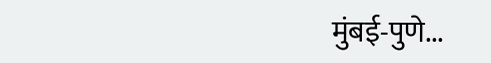मुंबई-पुणे...